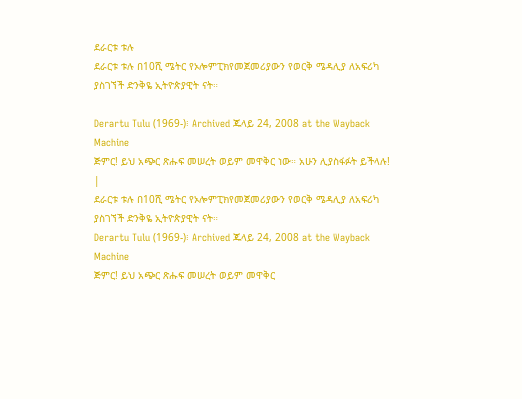ደራርቱ ቱሉ
ደራርቱ ቱሉ በ10ሺ ሜትር የኦሎምፒክየመጀመሪያውን የወርቅ ሜዳሊያ ለአፍሪካ ያስገኘች ድንቅዬ ኢትዮጵያዊት ናት።

Derartu Tulu (1969-)፧ Archived ጁላይ 24, 2008 at the Wayback Machine
ጅምር! ይህ አጭር ጽሑፍ መሠረት ወይም መዋቅር ነው። አሁን ሊያስፋፉት ይችላሉ! |
ደራርቱ ቱሉ በ10ሺ ሜትር የኦሎምፒክየመጀመሪያውን የወርቅ ሜዳሊያ ለአፍሪካ ያስገኘች ድንቅዬ ኢትዮጵያዊት ናት።
Derartu Tulu (1969-)፧ Archived ጁላይ 24, 2008 at the Wayback Machine
ጅምር! ይህ አጭር ጽሑፍ መሠረት ወይም መዋቅር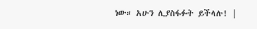ነው። አሁን ሊያስፋፉት ይችላሉ! |